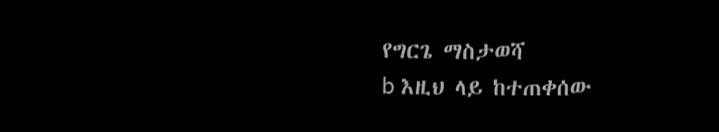የግርጌ ማስታወሻ
b እዚህ ላይ ከተጠቀሰው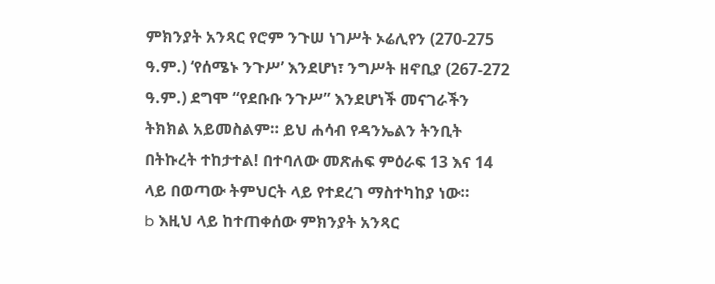ምክንያት አንጻር የሮም ንጉሠ ነገሥት ኦሬሊየን (270-275 ዓ.ም.) ‘የሰሜኑ ንጉሥ’ እንደሆነ፣ ንግሥት ዘኖቢያ (267-272 ዓ.ም.) ደግሞ “የደቡቡ ንጉሥ” እንደሆነች መናገራችን ትክክል አይመስልም። ይህ ሐሳብ የዳንኤልን ትንቢት በትኩረት ተከታተል! በተባለው መጽሐፍ ምዕራፍ 13 እና 14 ላይ በወጣው ትምህርት ላይ የተደረገ ማስተካከያ ነው።
b እዚህ ላይ ከተጠቀሰው ምክንያት አንጻር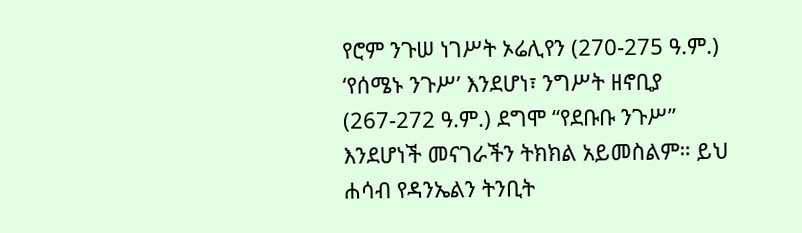የሮም ንጉሠ ነገሥት ኦሬሊየን (270-275 ዓ.ም.) ‘የሰሜኑ ንጉሥ’ እንደሆነ፣ ንግሥት ዘኖቢያ (267-272 ዓ.ም.) ደግሞ “የደቡቡ ንጉሥ” እንደሆነች መናገራችን ትክክል አይመስልም። ይህ ሐሳብ የዳንኤልን ትንቢት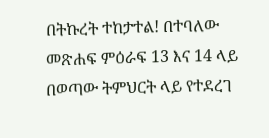በትኩረት ተከታተል! በተባለው መጽሐፍ ምዕራፍ 13 እና 14 ላይ በወጣው ትምህርት ላይ የተደረገ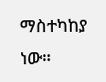ማስተካከያ ነው።